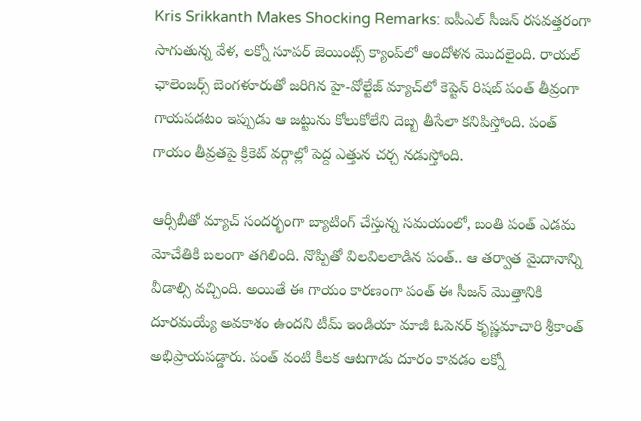Kris Srikkanth Makes Shocking Remarks: ఐపీఎల్ సీజన్ రసవత్తరంగా సాగుతున్న వేళ, లక్నో సూపర్ జెయింట్స్ క్యాంప్‌లో ఆందోళన మొదలైంది. రాయల్ ఛాలెంజర్స్ బెంగళూరుతో జరిగిన హై-వోల్టేజ్ మ్యాచ్‌లో కెప్టెన్ రిషబ్ పంత్ తీవ్రంగా గాయపడటం ఇప్పుడు ఆ జట్టును కోలుకోలేని దెబ్బ తీసేలా కనిపిస్తోంది. పంత్ గాయం తీవ్రతపై క్రికెట్ వర్గాల్లో పెద్ద ఎత్తున చర్చ నడుస్తోంది.

ఆర్సీబీతో మ్యాచ్ సందర్భంగా బ్యాటింగ్ చేస్తున్న సమయంలో, బంతి పంత్ ఎడమ మోచేతికి బలంగా తగిలింది. నొప్పితో విలవిలలాడిన పంత్.. ఆ తర్వాత మైదానాన్ని వీడాల్సి వచ్చింది. అయితే ఈ గాయం కారణంగా పంత్ ఈ సీజన్ మొత్తానికి దూరమయ్యే అవకాశం ఉందని టీమ్ ఇండియా మాజీ ఓపెనర్ కృష్ణమాచారి శ్రీకాంత్ అభిప్రాయపడ్డారు. పంత్ వంటి కీలక ఆటగాడు దూరం కావడం లక్నో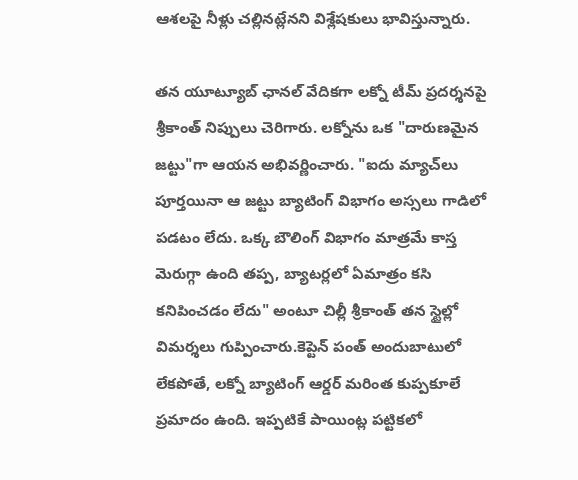ఆశలపై నీళ్లు చల్లినట్లేనని విశ్లేషకులు భావిస్తున్నారు.

తన యూట్యూబ్ ఛానల్‌ వేదికగా లక్నో టీమ్ ప్రదర్శనపై శ్రీకాంత్ నిప్పులు చెరిగారు. లక్నోను ఒక "దారుణమైన జట్టు"గా ఆయన అభివర్ణించారు. "ఐదు మ్యాచ్‌లు పూర్తయినా ఆ జట్టు బ్యాటింగ్ విభాగం అస్సలు గాడిలో పడటం లేదు. ఒక్క బౌలింగ్ విభాగం మాత్రమే కాస్త మెరుగ్గా ఉంది తప్ప, బ్యాటర్లలో ఏమాత్రం కసి కనిపించడం లేదు" అంటూ చిల్లీ శ్రీకాంత్ తన స్టైల్లో విమర్శలు గుప్పించారు.కెప్టెన్ పంత్ అందుబాటులో లేకపోతే, లక్నో బ్యాటింగ్ ఆర్డర్ మరింత కుప్పకూలే ప్రమాదం ఉంది. ఇప్పటికే పాయింట్ల పట్టికలో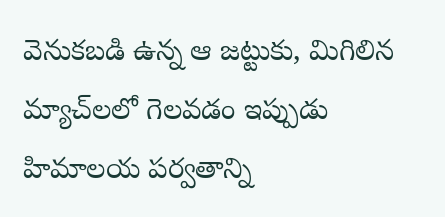వెనుకబడి ఉన్న ఆ జట్టుకు, మిగిలిన మ్యాచ్‌లలో గెలవడం ఇప్పుడు హిమాలయ పర్వతాన్ని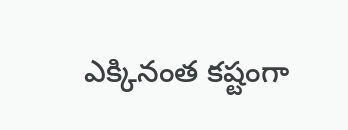ఎక్కినంత కష్టంగా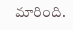మారింది.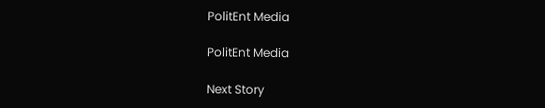PolitEnt Media

PolitEnt Media

Next Story